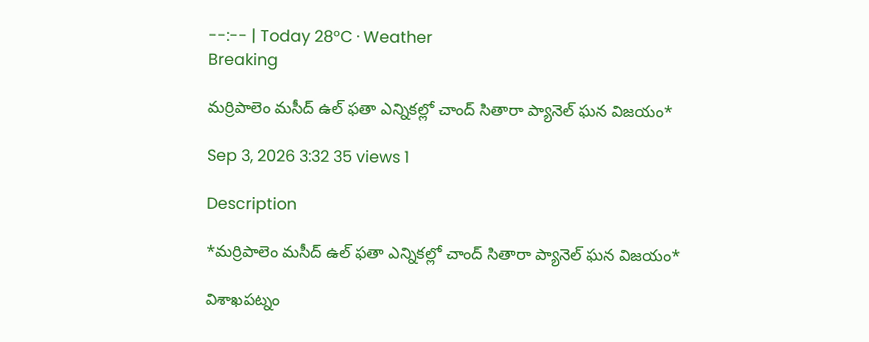--:-- | Today 28°C · Weather
Breaking

మర్రిపాలెం మసీద్ ఉల్ ఫతా ఎన్నికల్లో చాంద్ సితారా ప్యానెల్ ఘన విజయం*

Sep 3, 2026 3:32 35 views 1

Description

*మర్రిపాలెం మసీద్ ఉల్ ఫతా ఎన్నికల్లో చాంద్ సితారా ప్యానెల్ ఘన విజయం*

విశాఖపట్నం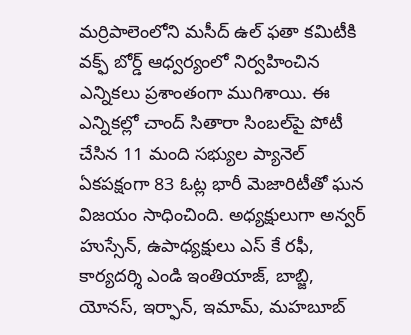మర్రిపాలెంలోని మసీద్ ఉల్ ఫతా కమిటీకి వక్ఫ్ బోర్డ్ ఆధ్వర్యంలో నిర్వహించిన ఎన్నికలు ప్రశాంతంగా ముగిశాయి. ఈ ఎన్నికల్లో చాంద్ సితారా సింబల్‌పై పోటీ చేసిన 11 మంది సభ్యుల ప్యానెల్ ఏకపక్షంగా 83 ఓట్ల భారీ మెజారిటీతో ఘన విజయం సాధించింది. అధ్యక్షులుగా అన్వర్ హుస్సేన్, ఉపాధ్యక్షులు ఎస్ కే రఫీ, కార్యదర్శి ఎండి ఇంతియాజ్, బాబ్జి, యోనస్, ఇర్ఫాన్, ఇమామ్, మహబూబ్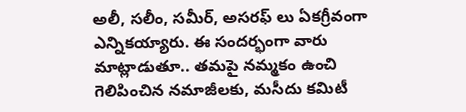అలీ, సలీం, సమీర్, అసరఫ్ లు ఏకగ్రీవంగా ఎన్నికయ్యారు. ఈ సందర్భంగా వారు మాట్లాడుతూ.. తమపై నమ్మకం ఉంచి గెలిపించిన నమాజీలకు, మసీదు కమిటీ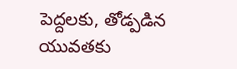పెద్దలకు, తోడ్పడిన యువతకు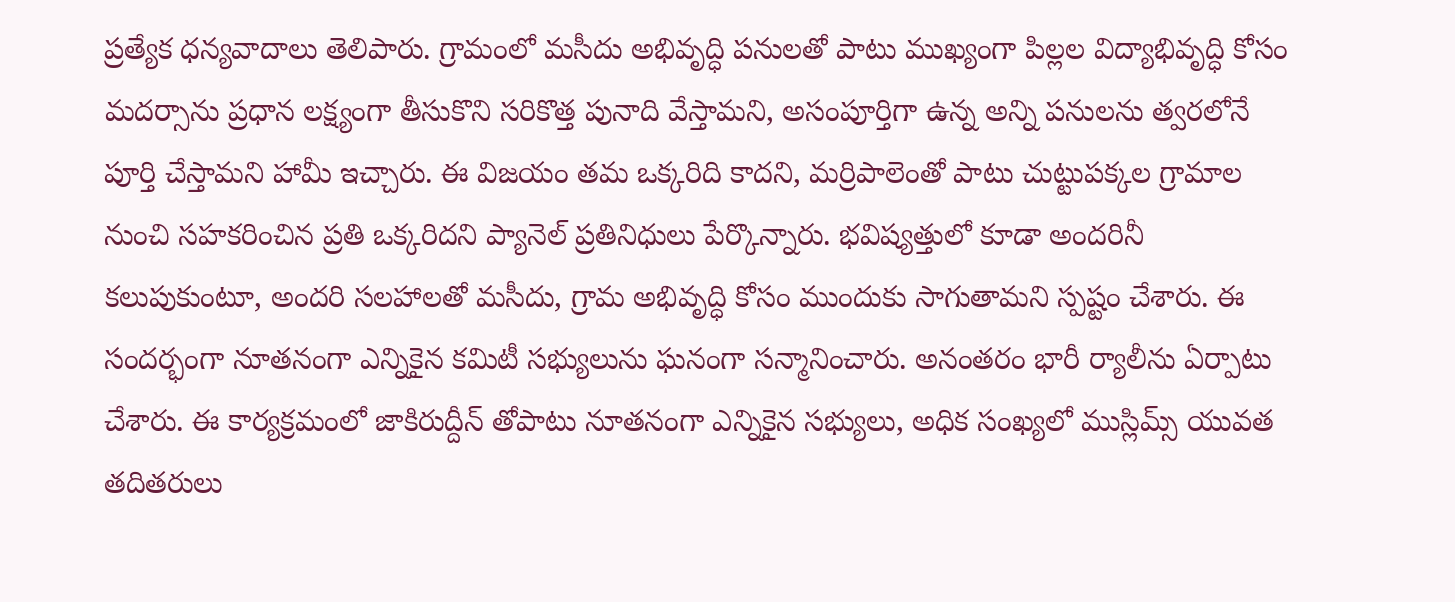ప్రత్యేక ధన్యవాదాలు తెలిపారు. గ్రామంలో మసీదు అభివృద్ధి పనులతో పాటు ముఖ్యంగా పిల్లల విద్యాభివృద్ధి కోసం మదర్సాను ప్రధాన లక్ష్యంగా తీసుకొని సరికొత్త పునాది వేస్తామని, అసంపూర్తిగా ఉన్న అన్ని పనులను త్వరలోనే పూర్తి చేస్తామని హామీ ఇచ్చారు. ఈ విజయం తమ ఒక్కరిది కాదని, మర్రిపాలెంతో పాటు చుట్టుపక్కల గ్రామాల నుంచి సహకరించిన ప్రతి ఒక్కరిదని ప్యానెల్ ప్రతినిధులు పేర్కొన్నారు. భవిష్యత్తులో కూడా అందరినీ కలుపుకుంటూ, అందరి సలహాలతో మసీదు, గ్రామ అభివృద్ధి కోసం ముందుకు సాగుతామని స్పష్టం చేశారు. ఈ సందర్భంగా నూతనంగా ఎన్నికైన కమిటీ సభ్యులును ఘనంగా సన్మానించారు. అనంతరం భారీ ర్యాలీను ఏర్పాటు చేశారు. ఈ కార్యక్రమంలో జాకిరుద్దీన్ తోపాటు నూతనంగా ఎన్నికైన సభ్యులు, అధిక సంఖ్యలో ముస్లిమ్స్ యువత తదితరులు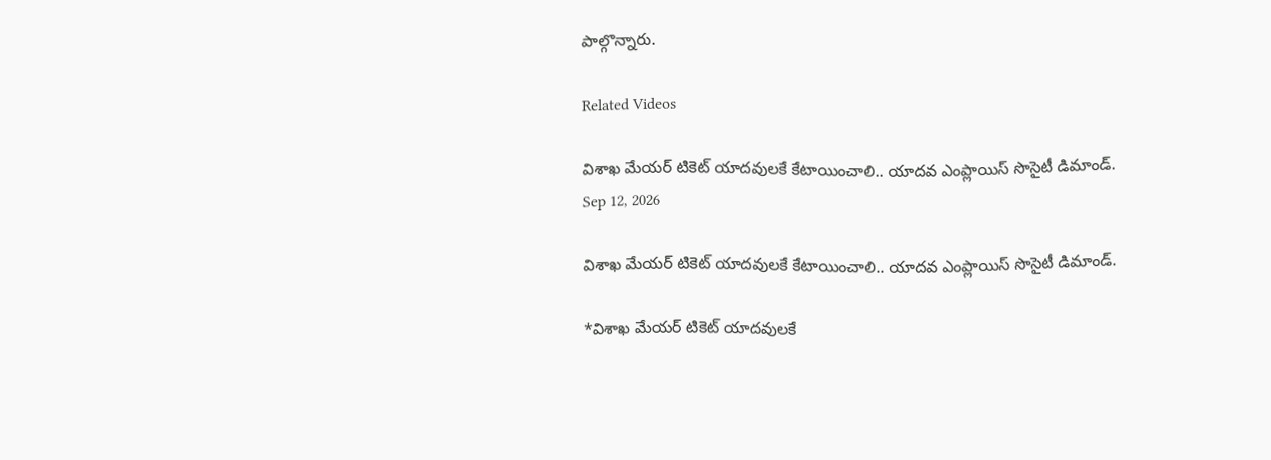పాల్గొన్నారు.

Related Videos

విశాఖ మేయర్ టికెట్ యాదవులకే కేటాయించాలి.. యాదవ ఎంప్లాయిస్ సొసైటీ డిమాండ్.
Sep 12, 2026

విశాఖ మేయర్ టికెట్ యాదవులకే కేటాయించాలి.. యాదవ ఎంప్లాయిస్ సొసైటీ డిమాండ్.

*విశాఖ మేయర్ టికెట్ యాదవులకే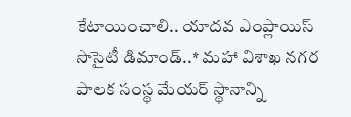కేటాయించాలి.. యాదవ ఎంప్లాయిస్ సొసైటీ డిమాండ్..* మహా విశాఖ నగర పాలక సంస్థ మేయర్ స్థానాన్ని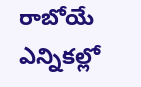రాబోయే ఎన్నికల్లో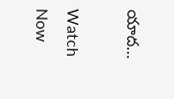యాద…

Watch Now